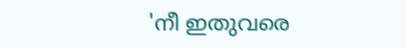'നീ ഇതുവരെ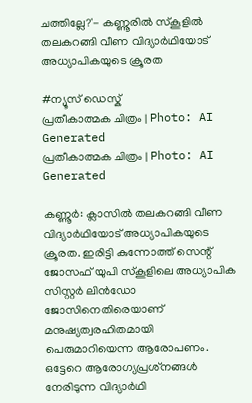ചത്തില്ലേ?'- കണ്ണൂരിൽ സ്‌കൂളിൽ തലകറങ്ങി വീണ വിദ്യാർഥിയോട് അധ്യാപികയുടെ ക്രൂരത

#ന്യൂസ് ഡെസ്ക്
പ്രതീകാത്മക ചിത്രം | Photo: AI Generated
പ്രതീകാത്മക ചിത്രം | Photo: AI Generated

കണ്ണൂർ: ക്ലാസിൽ തലകറങ്ങി വീണ വിദ്യാർഥിയോട് അധ്യാപികയുടെ ക്രൂരത. ഇരിട്ടി കുന്നോത്ത് സെന്റ് ജോസഫ് യുപി സ്‌കൂളിലെ അധ്യാപിക സിസ്റ്റർ ലിൻഡോ ജോസിനെതിരെയാണ് മനുഷ്യത്വരഹിതമായി പെരുമാറിയെന്ന ആരോപണം. ഒട്ടേറെ ആരോഗ്യപ്രശ്‌നങ്ങൾ നേരിടുന്ന വിദ്യാർഥി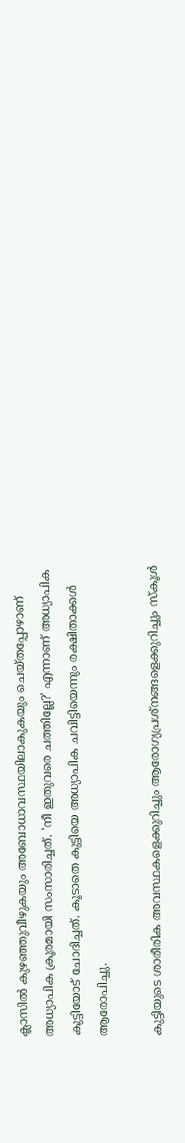ക്ലാസിൽ കുഴഞ്ഞുവീഴുകയും അബോധാവസ്ഥയിലാകുകയും ചെയ്തപ്പോഴാണ് അധ്യാപിക ക്രൂരമായി സംസാരിച്ചത്. 'നീ ഇതുവരെ ചത്തില്ലേ?' എന്നാണ് അധ്യാപിക കുട്ടിയോട് ചോദിച്ചത്. കൂടാതെ കുട്ടിയെ അധ്യാപിക ചവിട്ടിയെന്നും രക്ഷിതാക്കൾ ആരോപിച്ചു.

കുട്ടിയുടെ ശാരീരിക അവസ്ഥകളെക്കുറിച്ചും ആരോഗ്യപ്രശ്‌നങ്ങളെക്കുറിച്ചും സ്‌കൂൾ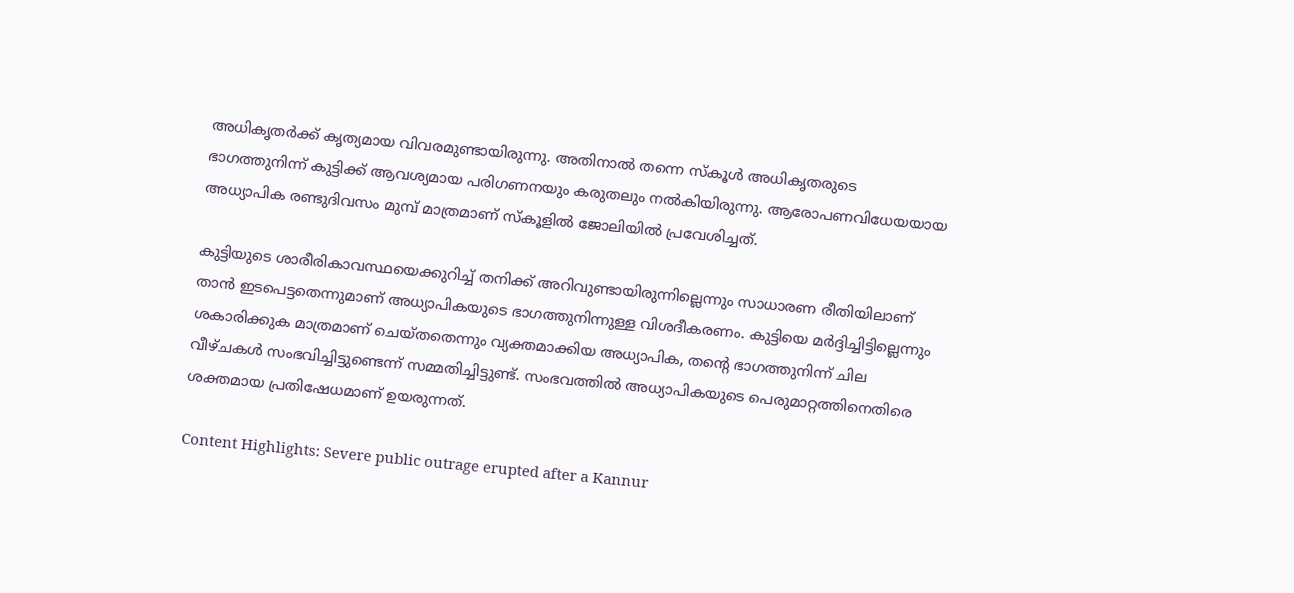അധികൃതർക്ക് കൃത്യമായ വിവരമുണ്ടായിരുന്നു. അതിനാൽ തന്നെ സ്‌കൂൾ അധികൃതരുടെ ഭാഗത്തുനിന്ന് കുട്ടിക്ക് ആവശ്യമായ പരിഗണനയും കരുതലും നൽകിയിരുന്നു. ആരോപണവിധേയയായ അധ്യാപിക രണ്ടുദിവസം മുമ്പ് മാത്രമാണ് സ്‌കൂളിൽ ജോലിയിൽ പ്രവേശിച്ചത്.

കുട്ടിയുടെ ശാരീരികാവസ്ഥയെക്കുറിച്ച് തനിക്ക് അറിവുണ്ടായിരുന്നില്ലെന്നും സാധാരണ രീതിയിലാണ് താൻ ഇടപെട്ടതെന്നുമാണ് അധ്യാപികയുടെ ഭാഗത്തുനിന്നുള്ള വിശദീകരണം. കുട്ടിയെ മർദ്ദിച്ചിട്ടില്ലെന്നും ശകാരിക്കുക മാത്രമാണ് ചെയ്തതെന്നും വ്യക്തമാക്കിയ അധ്യാപിക, തന്റെ ഭാഗത്തുനിന്ന് ചില വീഴ്ചകൾ സംഭവിച്ചിട്ടുണ്ടെന്ന് സമ്മതിച്ചിട്ടുണ്ട്. സംഭവത്തിൽ അധ്യാപികയുടെ പെരുമാറ്റത്തിനെതിരെ ശക്തമായ പ്രതിഷേധമാണ് ഉയരുന്നത്.

Content Highlights: Severe public outrage erupted after a Kannur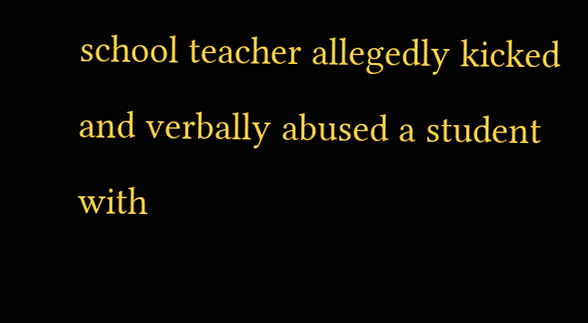school teacher allegedly kicked and verbally abused a student with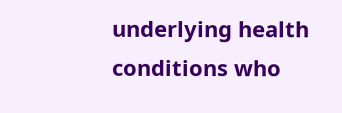underlying health conditions who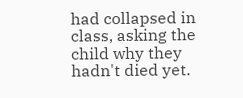had collapsed in class, asking the child why they hadn't died yet.